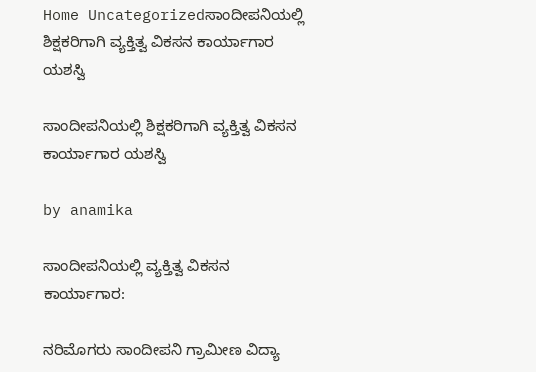Home Uncategorizedಸಾಂದೀಪನಿಯಲ್ಲಿ ಶಿಕ್ಷಕರಿಗಾಗಿ ವ್ಯಕ್ತಿತ್ವ ವಿಕಸನ ಕಾರ್ಯಾಗಾರ ಯಶಸ್ವಿ

ಸಾಂದೀಪನಿಯಲ್ಲಿ ಶಿಕ್ಷಕರಿಗಾಗಿ ವ್ಯಕ್ತಿತ್ವ ವಿಕಸನ ಕಾರ್ಯಾಗಾರ ಯಶಸ್ವಿ

by anamika

ಸಾಂದೀಪನಿಯಲ್ಲಿ ವ್ಯಕ್ತಿತ್ವ ವಿಕಸನ ಕಾರ್ಯಾಗಾರ:

ನರಿಮೊಗರು ಸಾಂದೀಪನಿ ಗ್ರಾಮೀಣ ವಿದ್ಯಾ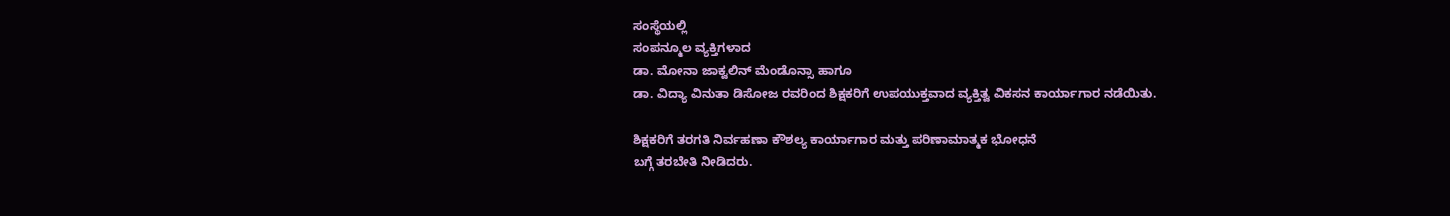ಸಂಸ್ಥೆಯಲ್ಲಿ
ಸಂಪನ್ಮೂಲ ವ್ಯಕ್ತಿಗಳಾದ
ಡಾ. ಮೋನಾ ಜಾಕ್ವಲಿನ್ ಮೆಂಡೊನ್ಸಾ ಹಾಗೂ
ಡಾ. ವಿದ್ಯಾ ವಿನುತಾ ಡಿಸೋಜ ರವರಿಂದ ಶಿಕ್ಷಕರಿಗೆ ಉಪಯುಕ್ತವಾದ ವ್ಯಕ್ತಿತ್ವ ವಿಕಸನ ಕಾರ್ಯಾಗಾರ ನಡೆಯಿತು.

ಶಿಕ್ಷಕರಿಗೆ ತರಗತಿ ನಿರ್ವಹಣಾ ಕೌಶಲ್ಯ ಕಾರ್ಯಾಗಾರ ಮತ್ತು ಪರಿಣಾಮಾತ್ಮಕ ಭೋಧನೆ
ಬಗ್ಗೆ ತರಬೇತಿ ನೀಡಿದರು.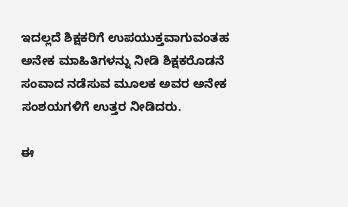ಇದಲ್ಲದೆ ಶಿಕ್ಷಕರಿಗೆ ಉಪಯುಕ್ತವಾಗುವಂತಹ ಅನೇಕ ಮಾಹಿತಿಗಳನ್ನು ನೀಡಿ ಶಿಕ್ಷಕರೊಡನೆ ಸಂವಾದ ನಡೆಸುವ ಮೂಲಕ ಅವರ ಅನೇಕ ಸಂಶಯಗಳಿಗೆ ಉತ್ತರ ನೀಡಿದರು.

ಈ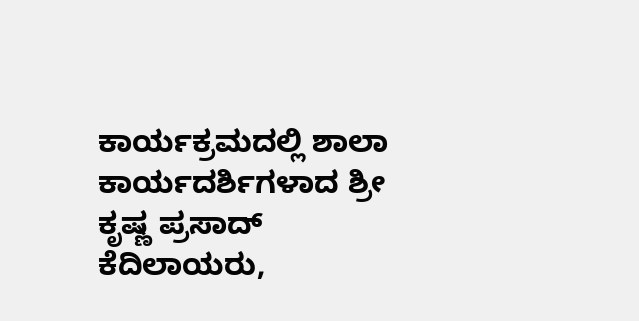ಕಾರ್ಯಕ್ರಮದಲ್ಲಿ ಶಾಲಾ ಕಾರ್ಯದರ್ಶಿಗಳಾದ ಶ್ರೀ ಕೃಷ್ಣ ಪ್ರಸಾದ್ ಕೆದಿಲಾಯರು,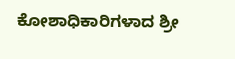ಕೋಶಾಧಿಕಾರಿಗಳಾದ ಶ್ರೀ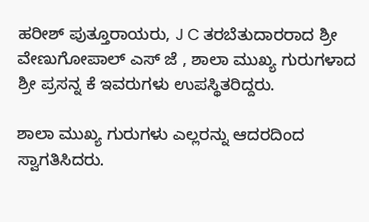ಹರೀಶ್ ಪುತ್ತೂರಾಯರು, J C ತರಬೆತುದಾರರಾದ ಶ್ರೀ ವೇಣುಗೋಪಾಲ್ ಎಸ್ ಜೆ , ಶಾಲಾ ಮುಖ್ಯ ಗುರುಗಳಾದ ಶ್ರೀ ಪ್ರಸನ್ನ ಕೆ ಇವರುಗಳು ಉಪಸ್ಥಿತರಿದ್ದರು.

ಶಾಲಾ ಮುಖ್ಯ ಗುರುಗಳು ಎಲ್ಲರನ್ನು ಆದರದಿಂದ ಸ್ವಾಗತಿಸಿದರು.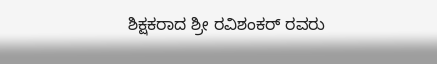ಶಿಕ್ಷಕರಾದ ಶ್ರೀ ರವಿಶಂಕರ್ ರವರು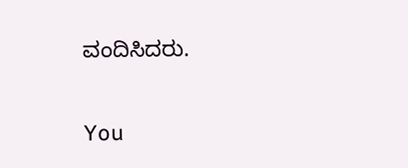ವಂದಿಸಿದರು.

You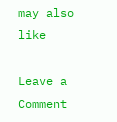may also like

Leave a Comment